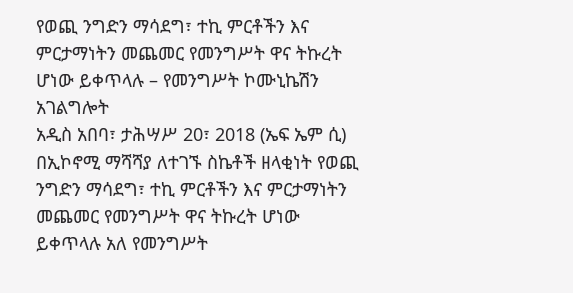የወጪ ንግድን ማሳደግ፣ ተኪ ምርቶችን እና ምርታማነትን መጨመር የመንግሥት ዋና ትኩረት ሆነው ይቀጥላሉ – የመንግሥት ኮሙኒኬሽን አገልግሎት
አዲስ አበባ፣ ታሕሣሥ 20፣ 2018 (ኤፍ ኤም ሲ) በኢኮኖሚ ማሻሻያ ለተገኙ ስኬቶች ዘላቂነት የወጪ ንግድን ማሳደግ፣ ተኪ ምርቶችን እና ምርታማነትን መጨመር የመንግሥት ዋና ትኩረት ሆነው ይቀጥላሉ አለ የመንግሥት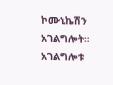ኮሙኒኬሽን አገልግሎት።
አገልግሎቱ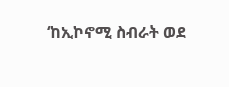‘ከኢኮኖሚ ስብራት ወደ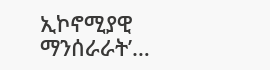ኢኮኖሚያዊ ማንሰራራት’…